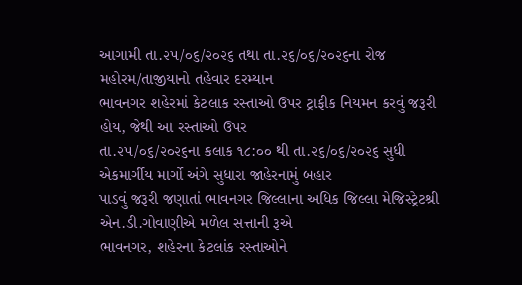આગામી તા.૨૫/૦૬/૨૦૨૬ તથા તા.૨૬/૦૬/૨૦૨૬ના રોજ મહોરમ/તાજીયાનો તહેવાર દરમ્યાન
ભાવનગર શહેરમાં કેટલાક રસ્તાઓ ઉપર ટ્રાફીક નિયમન કરવું જરૂરી હોય, જેથી આ રસ્તાઓ ઉપર
તા.૨૫/૦૬/૨૦૨૬ના કલાક ૧૮:૦૦ થી તા.૨૬/૦૬/૨૦૨૬ સુધી એકમાર્ગીય માર્ગો અંગે સુધારા જાહેરનામું બહાર
પાડવું જરૂરી જણાતાં ભાવનગર જિલ્લાના અધિક જિલ્લા મેજિસ્ટ્રેટશ્રી એન.ડી.ગોવાણીએ મળેલ સત્તાની રૂએ
ભાવનગર, શહેરના કેટલાંક રસ્તાઓને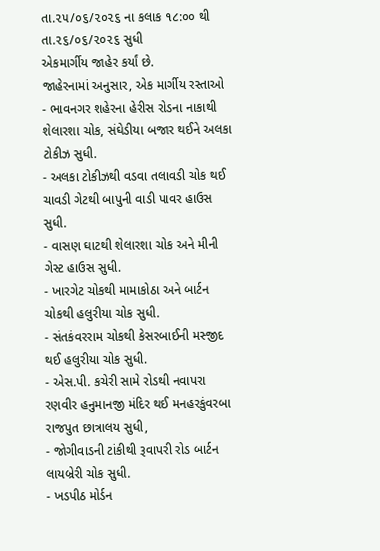તા.૨૫/૦૬/૨૦૨૬ ના કલાક ૧૮:૦૦ થી તા.૨૬/૦૬/૨૦૨૬ સુધી
એકમાર્ગીય જાહેર કર્યાં છે.
જાહેરનામાં અનુસાર, એક માર્ગીય રસ્તાઓ
- ભાવનગર શહેરના હેરીસ રોડના નાકાથી શેલારશા ચોક, સંઘેડીયા બજાર થઈને અલકા ટોકીઝ સુધી.
- અલકા ટોકીઝથી વડવા તલાવડી ચોક થઈ ચાવડી ગેટથી બાપુની વાડી પાવર હાઉસ સુધી.
- વાસણ ઘાટથી શેલારશા ચોક અને મીની ગેસ્ટ હાઉસ સુધી.
- ખારગેટ ચોકથી મામાકોઠા અને બાર્ટન ચોકથી હલુરીયા ચોક સુધી.
- સંતકંવરરામ ચોકથી કેસરબાઈની મસ્જીદ થઈ હલુરીયા ચોક સુધી.
- એસ.પી. કચેરી સામે રોડથી નવાપરા રણવીર હનુમાનજી મંદિર થઈ મનહરકુંવરબા રાજપુત છાત્રાલય સુધી,
- જોગીવાડની ટાંકીથી રૂવાપરી રોડ બાર્ટન લાયબ્રેરી ચોક સુધી.
- ખડપીઠ મોર્ડન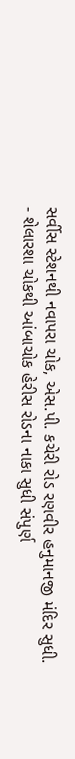સર્વીસ સ્ટેશનથી નવાપરા ચોક, એસ.પી. કચેરી રોડ રણવીર હનુમાનજી મંદિર સુધી.
- શેલારશા ચોકથી આંબાચોક હેરીસ રોડના નાકા સુધી સંપુર્ણ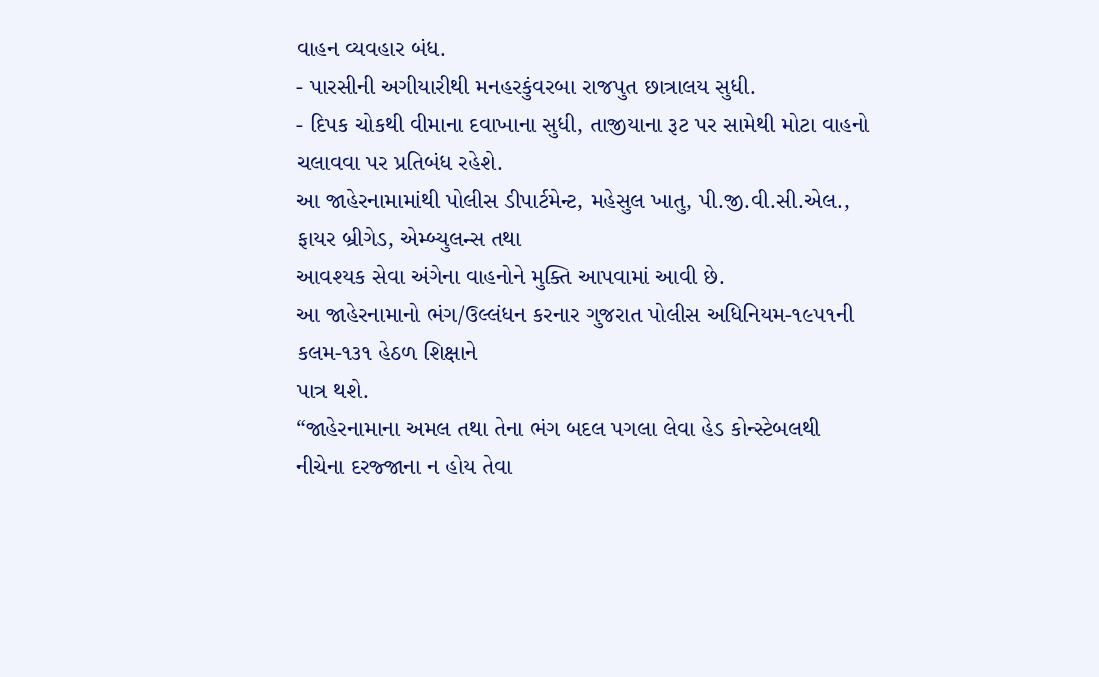વાહન વ્યવહાર બંધ.
- પારસીની અગીયારીથી મનહરકુંવરબા રાજપુત છાત્રાલય સુધી.
- દિપક ચોકથી વીમાના દવાખાના સુધી, તાજીયાના રૂટ પર સામેથી મોટા વાહનો ચલાવવા પર પ્રતિબંધ રહેશે.
આ જાહેરનામામાંથી પોલીસ ડીપાર્ટમેન્ટ, મહેસુલ ખાતુ, પી.જી.વી.સી.એલ., ફાયર બ્રીગેડ, એમ્બ્યુલન્સ તથા
આવશ્યક સેવા અંગેના વાહનોને મુક્તિ આપવામાં આવી છે.
આ જાહેરનામાનો ભંગ/ઉલ્લંધન કરનાર ગુજરાત પોલીસ અધિનિયમ-૧૯૫૧ની કલમ-૧૩૧ હેઠળ શિક્ષાને
પાત્ર થશે.
“જાહેરનામાના અમલ તથા તેના ભંગ બદલ પગલા લેવા હેડ કોન્સ્ટેબલથી નીચેના દરજ્જાના ન હોય તેવા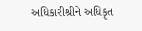અધિકારીશ્રીને અધિકૃત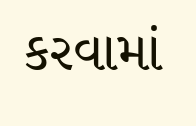કરવામાં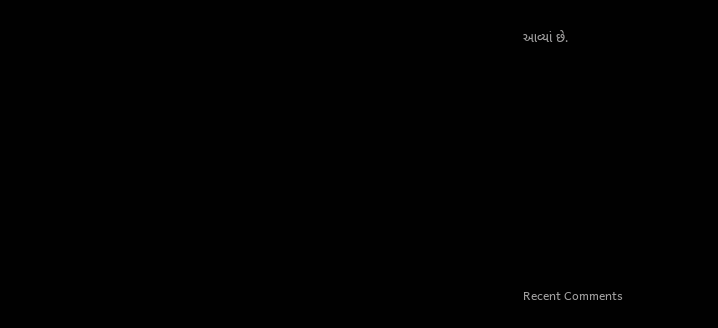આવ્યાં છે.
















Recent Comments